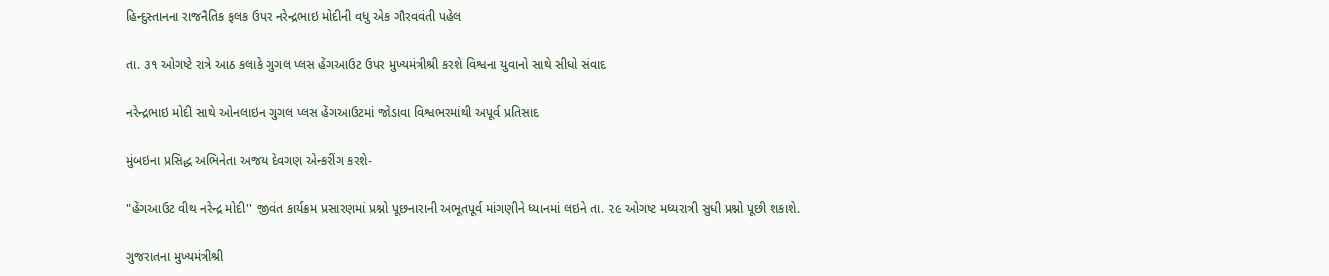હિન્દુસ્તાનના રાજનૈતિક ફલક ઉપર નરેન્દ્રભાઇ મોદીની વધુ એક ગૌરવવંતી પહેલ

તા. ૩૧ ઓગષ્ટે રાત્રે આઠ કલાકે ગુગલ પ્લસ હેંગઆઉટ ઉપર મુખ્યમંત્રીશ્રી કરશે વિશ્વના યુવાનો સાથે સીધો સંવાદ

નરેન્દ્રભાઇ મોદી સાથે ઓનલાઇન ગુગલ પ્લસ હેંગઆઉટમાં જોડાવા વિશ્વભરમાંથી અપૂર્વ પ્રતિસાદ

મુંબઇના પ્રસિદ્ધ અભિનેતા અજય દેવગણ એન્કરીંગ કરશે-

"હેંગઆઉટ વીથ નરેન્દ્ર મોદી'' જીવંત કાર્યક્રમ પ્રસારણમાં પ્રશ્નો પૂછનારાની અભૂતપૂર્વ માંગણીને ધ્યાનમાં લઇને તા. ૨૯ ઓગષ્ટ મધ્યરાત્રી સુધી પ્રશ્નો પૂછી શકાશે.

ગુજરાતના મુખ્યમંત્રીશ્રી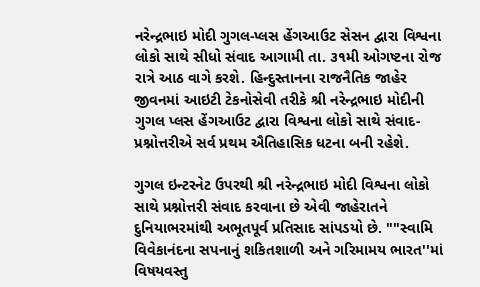નરેન્દ્રભાઇ મોદી ગુગલ-પ્લસ હેંગઆઉટ સેસન દ્વારા વિશ્વના લોકો સાથે સીધો સંવાદ આગામી તા. ૩૧મી ઓગષ્ટના રોજ રાત્રે આઠ વાગે કરશે. હિન્દુસ્તાનના રાજનૈતિક જાહેર જીવનમાં આઇટી ટેકનોસેવી તરીકે શ્રી નરેન્દ્રભાઇ મોદીની ગુગલ પ્લસ હેંગઆઉટ દ્વારા વિશ્વના લોકો સાથે સંવાદ-પ્રશ્નોત્તરીએ સર્વ પ્રથમ ઐતિહાસિક ધટના બની રહેશે.

ગુગલ ઇન્ટરનેટ ઉપરથી શ્રી નરેન્દ્રભાઇ મોદી વિશ્વના લોકો સાથે પ્રશ્નોત્તરી સંવાદ કરવાના છે એવી જાહેરાતને દુનિયાભરમાંથી અભૂતપૂર્વ પ્રતિસાદ સાંપડયો છે. ""સ્વામિ વિવેકાનંદના સપનાનું શકિતશાળી અને ગરિમામય ભારત''માં વિષયવસ્તુ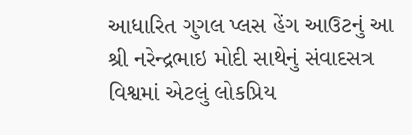આધારિત ગુગલ પ્લસ હેંગ આઉટનું આ શ્રી નરેન્દ્રભાઇ મોદી સાથેનું સંવાદસત્ર વિશ્વમાં એટલું લોકપ્રિય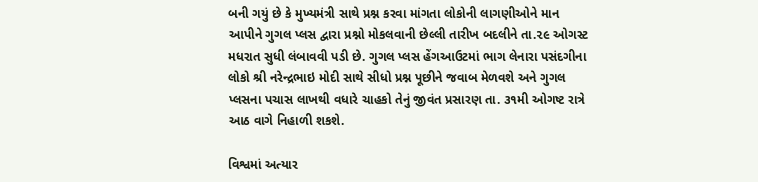બની ગયું છે કે મુખ્યમંત્રી સાથે પ્રશ્ન કરવા માંગતા લોકોની લાગણીઓને માન આપીને ગુગલ પ્લસ દ્વારા પ્રશ્નો મોકલવાની છેલ્લી તારીખ બદલીને તા.૨૯ ઓગસ્ટ મધરાત સુધી લંબાવવી પડી છે. ગુગલ પ્લસ હેંગઆઉટમાં ભાગ લેનારા પસંદગીના લોકો શ્રી નરેન્દ્રભાઇ મોદી સાથે સીધો પ્રશ્ન પૂછીને જવાબ મેળવશે અને ગુગલ પ્લસના પચાસ લાખથી વધારે ચાહકો તેનું જીવંત પ્રસારણ તા. ૩૧મી ઓગષ્ટ રાત્રે આઠ વાગે નિહાળી શકશે.

વિશ્વમાં અત્યાર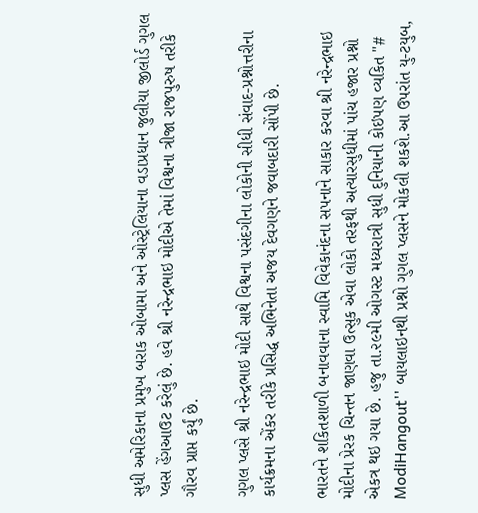સુધી અમેરિકાના પ્રમુખ બરાક ઓબામા અને ઓસ્ટ્રેલિયાના વડાપ્રધાન જુલીયા જીલોર્ડ ગુગલ પ્લસ હેંગઆઉટ કરેલું છે. હવે શ્રી નરેન્દ્રભાઇ મોદીએ તેમાં વિશ્વના ત્રીજા રાજપુરુષ તરીકે ગૌરવ પ્રાપ્ત કર્યું છે.

ગુગલ પ્લસે શ્રી નરેન્દ્રભાઇ મોદી સાથે વિશ્વના પસંદગીના લોકોની સીધી સંવાદ-પ્રશ્નોત્તરીના કાર્યક્રમના એંકર તરીકે પ્રસિદ્ધ અભિનેતા અજય દેવગણને જવાબદારી સોંપી છે.

ભારતને શકિતશાળી બનાવવાના સ્વામિ વિવેકાનંદના સપનાને સાકાર કરવા શ્રી નરેન્દ્રભાઇ મોદીના પ્રેરક ચિન્તન જાણવા ઉત્સુક એવા લોકો તરફથી અત્યારસુધીમાં પાંચ હજાર પ્રશ્નો એકત્ર થઇ ગયા છે. હજુ તા.૨૯મી ઓગસ્ટ મધ્યરાત્રી સુધી દુનિયાની કોઇપણ વ્યકિત "# ModiHangout'' બાયલાઇનથી પ્રશ્નો ગુગલ પ્લસને મોકલી શકશે.આ ઉપરાંત યુ-ટયુબ,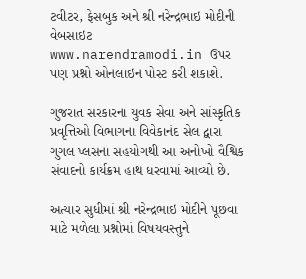ટવીટર, ફેસબુક અને શ્રી નરેન્દ્રભાઇ મોદીની વેબસાઇટ www.narendramodi.in ઉપર પણ પ્રશ્નો ઓનલાઇન પોસ્ટ કરી શકાશે.

ગુજરાત સરકારના યુવક સેવા અને સાંસ્કૃતિક પ્રવૃત્તિઓ વિભાગના વિવેકાનંદ સેલ દ્વારા ગુગલ પ્લસના સહયોગથી આ અનોખો વૈશ્વિક સંવાદનો કાર્યક્રમ હાથ ધરવામાં આવ્યો છે.

અત્યાર સુધીમાં શ્રી નરેન્દ્રભાઇ મોદીને પૂછવા માટે મળેલા પ્રશ્નોમાં વિષયવસ્તુને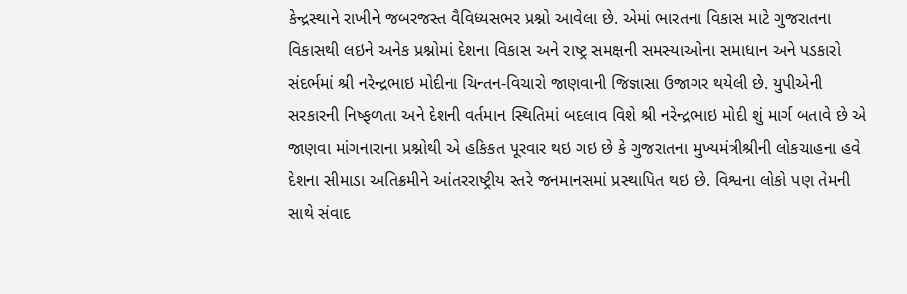કેન્દ્રસ્થાને રાખીને જબરજસ્ત વૈવિધ્યસભર પ્રશ્નો આવેલા છે. એમાં ભારતના વિકાસ માટે ગુજરાતના વિકાસથી લઇને અનેક પ્રશ્નોમાં દેશના વિકાસ અને રાષ્ટ્ર સમક્ષની સમસ્યાઓના સમાધાન અને પડકારો સંદર્ભમાં શ્રી નરેન્દ્રભાઇ મોદીના ચિન્તન-વિચારો જાણવાની જિજ્ઞાસા ઉજાગર થયેલી છે. યુપીએની સરકારની નિષ્ફળતા અને દેશની વર્તમાન સ્થિતિમાં બદલાવ વિશે શ્રી નરેન્દ્રભાઇ મોદી શું માર્ગ બતાવે છે એ જાણવા માંગનારાના પ્રશ્નોથી એ હકિકત પૂરવાર થઇ ગઇ છે કે ગુજરાતના મુખ્યમંત્રીશ્રીની લોકચાહના હવે દેશના સીમાડા અતિક્રમીને આંતરરાષ્ટ્રીય સ્તરે જનમાનસમાં પ્રસ્થાપિત થઇ છે. વિશ્વના લોકો પણ તેમની સાથે સંવાદ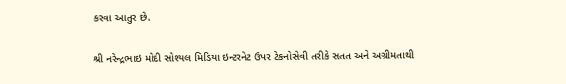કરવા આતુર છે.

શ્રી નરેન્દ્રભાઇ મોદી સોશ્યલ મિડિયા ઇન્ટરનેટ ઉપર ટેકનોસેવી તરીકે સતત અને અગ્રીમતાથી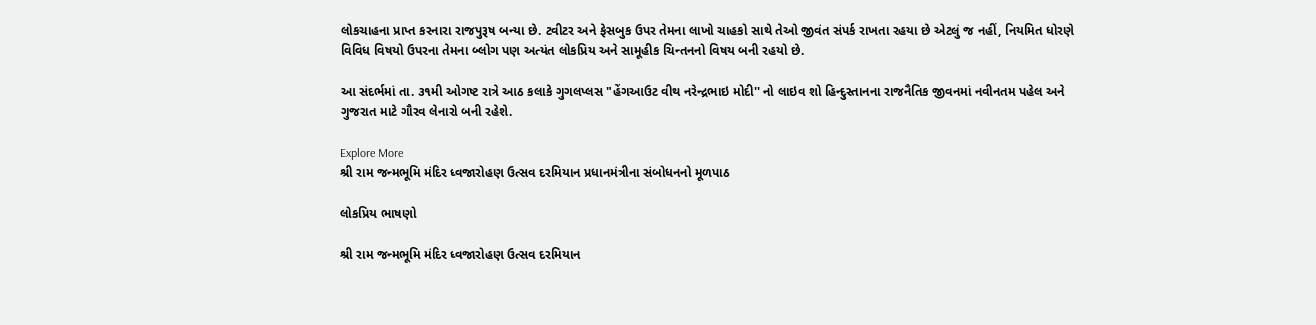લોકચાહના પ્રાપ્ત કરનારા રાજપુરૂષ બન્યા છે. ટવીટર અને ફેસબુક ઉપર તેમના લાખો ચાહકો સાથે તેઓ જીવંત સંપર્ક રાખતા રહયા છે એટલું જ નહીં, નિયમિત ધોરણે વિવિધ વિષયો ઉપરના તેમના બ્લોગ પણ અત્યંત લોકપ્રિય અને સામૂહીક ચિન્તનનો વિષય બની રહયો છે.

આ સંદર્ભમાં તા. ૩૧મી ઓગષ્ટ રાત્રે આઠ કલાકે ગુગલપ્લસ "હેંગઆઉટ વીથ નરેન્દ્રભાઇ મોદી'' નો લાઇવ શો હિન્દુસ્તાનના રાજનૈતિક જીવનમાં નવીનતમ પહેલ અને ગુજરાત માટે ગૌરવ લેનારો બની રહેશે.

Explore More
શ્રી રામ જન્મભૂમિ મંદિર ધ્વજારોહણ ઉત્સવ દરમિયાન પ્રધાનમંત્રીના સંબોધનનો મૂળપાઠ

લોકપ્રિય ભાષણો

શ્રી રામ જન્મભૂમિ મંદિર ધ્વજારોહણ ઉત્સવ દરમિયાન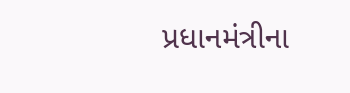પ્રધાનમંત્રીના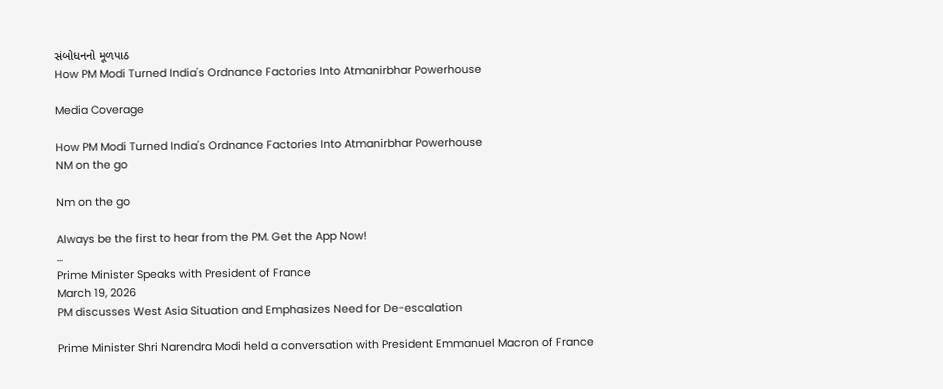સંબોધનનો મૂળપાઠ
How PM Modi Turned India's Ordnance Factories Into Atmanirbhar Powerhouse

Media Coverage

How PM Modi Turned India's Ordnance Factories Into Atmanirbhar Powerhouse
NM on the go

Nm on the go

Always be the first to hear from the PM. Get the App Now!
...
Prime Minister Speaks with President of France
March 19, 2026
PM discusses West Asia Situation and Emphasizes Need for De-escalation

Prime Minister Shri Narendra Modi held a conversation with President Emmanuel Macron of France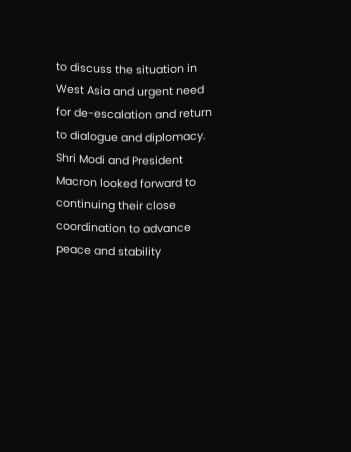to discuss the situation in West Asia and urgent need for de-escalation and return to dialogue and diplomacy. Shri Modi and President Macron looked forward to continuing their close coordination to advance peace and stability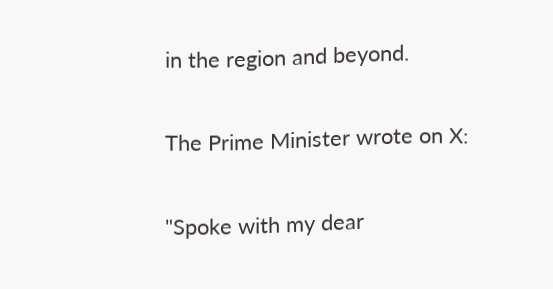in the region and beyond.

The Prime Minister wrote on X:

"Spoke with my dear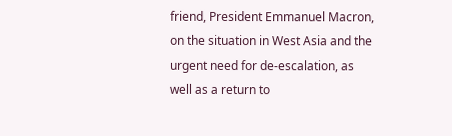friend, President Emmanuel Macron, on the situation in West Asia and the urgent need for de-escalation, as well as a return to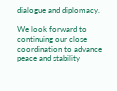dialogue and diplomacy.

We look forward to continuing our close coordination to advance peace and stability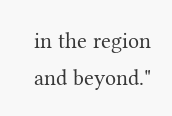in the region and beyond."